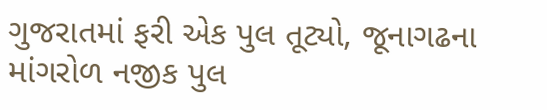ગુજરાતમાં ફરી એક પુલ તૂટ્યો, જૂનાગઢના માંગરોળ નજીક પુલ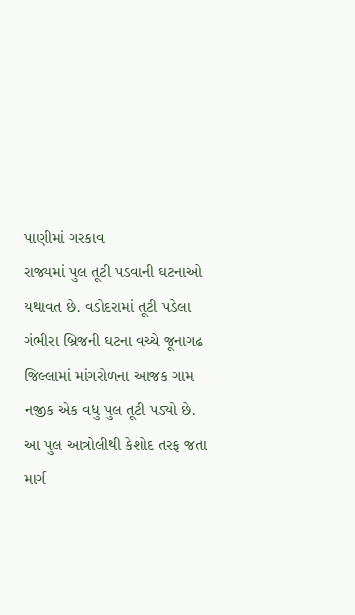પાણીમાં ગરકાવ
રાજ્યમાં પુલ તૂટી પડવાની ઘટનાઓ યથાવત છે. વડોદરામાં તૂટી પડેલા ગંભીરા બ્રિજની ઘટના વચ્ચે જૂનાગઢ જિલ્લામાં માંગરોળના આજક ગામ નજીક એક વધુ પુલ તૂટી પડ્યો છે. આ પુલ આત્રોલીથી કેશોદ તરફ જતા માર્ગ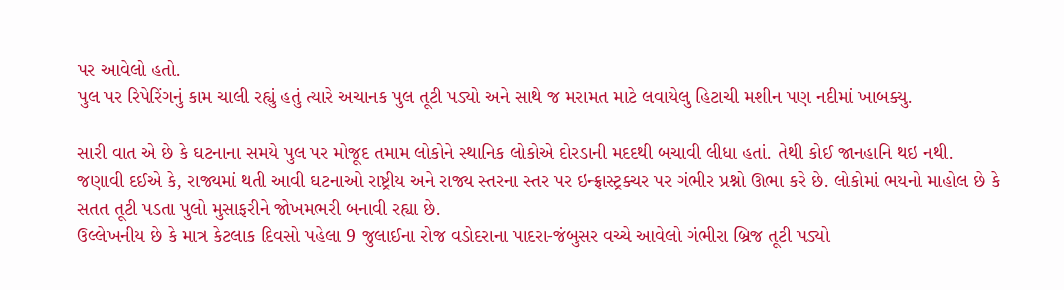પર આવેલો હતો.
પુલ પર રિપેરિંગનું કામ ચાલી રહ્યું હતું ત્યારે અચાનક પુલ તૂટી પડ્યો અને સાથે જ મરામત માટે લવાયેલુ હિટાચી મશીન પણ નદીમાં ખાબક્યુ.

સારી વાત એ છે કે ઘટનાના સમયે પુલ પર મોજૂદ તમામ લોકોને સ્થાનિક લોકોએ દોરડાની મદદથી બચાવી લીધા હતાં. તેથી કોઈ જાનહાનિ થઇ નથી.
જણાવી દઈએ કે, રાજ્યમાં થતી આવી ઘટનાઓ રાષ્ટ્રીય અને રાજ્ય સ્તરના સ્તર પર ઇન્ફ્રાસ્ટ્રક્ચર પર ગંભીર પ્રશ્નો ઊભા કરે છે. લોકોમાં ભયનો માહોલ છે કે સતત તૂટી પડતા પુલો મુસાફરીને જોખમભરી બનાવી રહ્યા છે.
ઉલ્લેખનીય છે કે માત્ર કેટલાક દિવસો પહેલા 9 જુલાઈના રોજ વડોદરાના પાદરા-જંબુસર વચ્ચે આવેલો ગંભીરા બ્રિજ તૂટી પડ્યો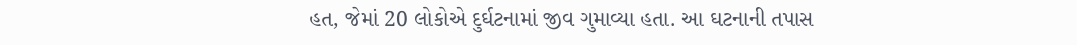હત, જેમાં 20 લોકોએ દુર્ઘટનામાં જીવ ગુમાવ્યા હતા. આ ઘટનાની તપાસ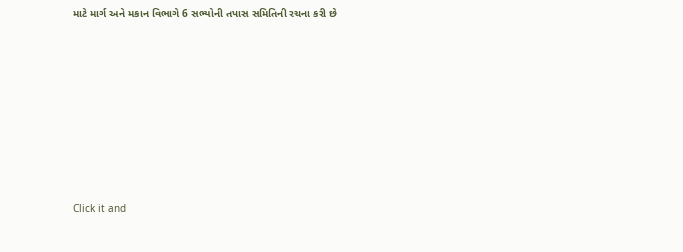માટે માર્ગ અને મકાન વિભાગે 6 સભ્યોની તપાસ સમિતિની રચના કરી છે












Click it and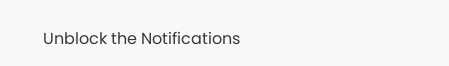Unblock the Notifications